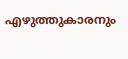എഴുത്തുകാരനും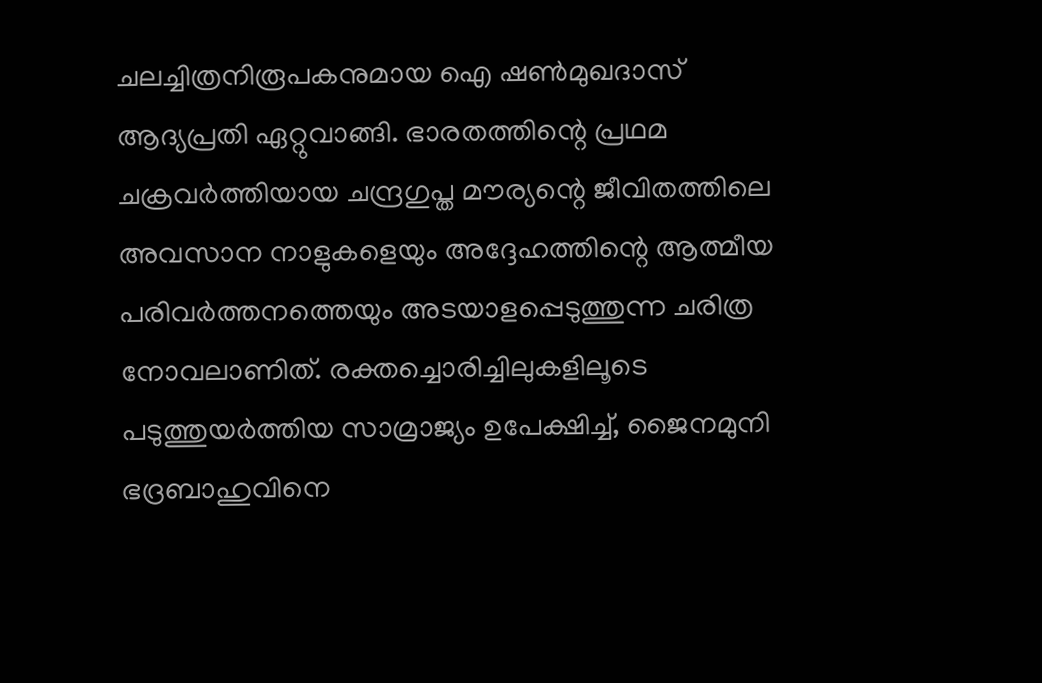ചലച്ചിത്രനിരൂപകനുമായ ഐ ഷൺമുഖദാസ് ആദ്യപ്രതി ഏറ്റുവാങ്ങി. ഭാരതത്തിന്റെ പ്രഥമ ചക്രവർത്തിയായ ചന്ദ്രഗുപ്ത മൗര്യന്റെ ജീവിതത്തിലെ അവസാന നാളുകളെയും അദ്ദേഹത്തിന്റെ ആത്മീയ പരിവർത്തനത്തെയും അടയാളപ്പെടുത്തുന്ന ചരിത്ര നോവലാണിത്. രക്തച്ചൊരിച്ചിലുകളിലൂടെ പടുത്തുയർത്തിയ സാമ്രാജ്യം ഉപേക്ഷിച്ച്, ജൈനമുനി ഭദ്രബാഹുവിനെ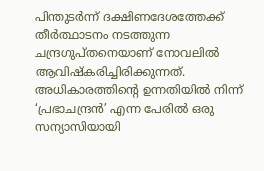പിന്തുടർന്ന് ദക്ഷിണദേശത്തേക്ക് തീർത്ഥാടനം നടത്തുന്ന ചന്ദ്രഗുപ്തനെയാണ് നോവലിൽ ആവിഷ്കരിച്ചിരിക്കുന്നത്. അധികാരത്തിന്റെ ഉന്നതിയിൽ നിന്ന് ‘പ്രഭാചന്ദ്രൻ’ എന്ന പേരിൽ ഒരു സന്യാസിയായി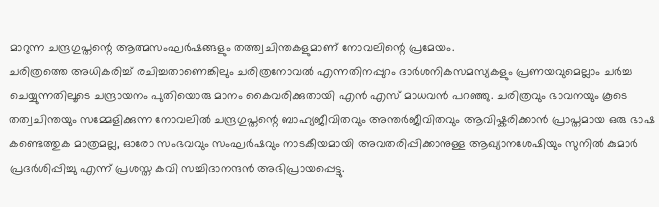മാറുന്ന ചന്ദ്രഗുപ്തന്റെ ആത്മസംഘർഷങ്ങളും തത്ത്വചിന്തകളുമാണ് നോവലിന്റെ പ്രമേയം.
ചരിത്രത്തെ അധികരിച്ച് രചിച്ചതാണെങ്കിലും ചരിത്രനോവൽ എന്നതിനപ്പുറം ദാർശനികസമസ്യകളും പ്രണയവുമെല്ലാം ചർച്ച ചെയ്യുന്നതിലൂടെ ചന്ദ്രായനം പുതിയൊരു മാനം കൈവരിക്കുതായി എൻ എസ് മാധവൻ പറഞ്ഞു. ചരിത്രവും ഭാവനയും കൂടെ തത്വചിന്തയും സമ്മേളിക്കുന്ന നോവലിൽ ചന്ദ്രഗുപ്തന്റെ ബാഹ്യജീവിതവും അന്തർജീവിതവും ആവിഷ്കരിക്കാൻ പ്രാപ്തമായ ഒരു ഭാഷ കണ്ടെത്തുക മാത്രമല്ല, ഓരോ സംഭവവും സംഘർഷവും നാടകീയമായി അവതരിപ്പിക്കാനുള്ള ആഖ്യാനശേഷിയും സുനിൽ കുമാർ പ്രദർശിപ്പിച്ചു എന്ന് പ്രശസ്ത കവി സച്ചിദാനന്ദൻ അഭിപ്രായപ്പെട്ടു.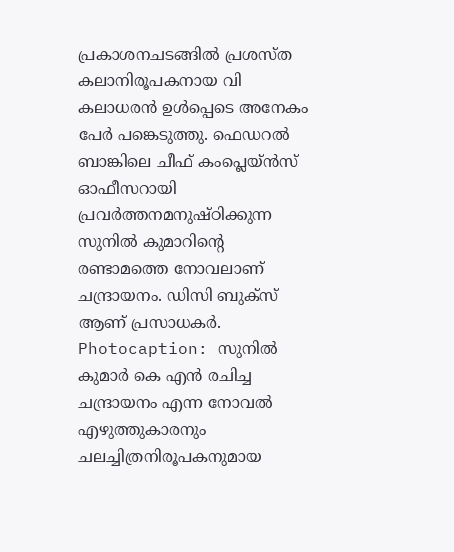പ്രകാശനചടങ്ങിൽ പ്രശസ്ത കലാനിരൂപകനായ വി കലാധരൻ ഉൾപ്പെടെ അനേകം പേർ പങ്കെടുത്തു. ഫെഡറൽ ബാങ്കിലെ ചീഫ് കംപ്ലെയ്ൻസ് ഓഫീസറായി പ്രവർത്തനമനുഷ്ഠിക്കുന്ന സുനിൽ കുമാറിന്റെ രണ്ടാമത്തെ നോവലാണ് ചന്ദ്രായനം. ഡിസി ബുക്സ് ആണ് പ്രസാധകർ.
Photocaption: സുനിൽ കുമാർ കെ എൻ രചിച്ച ചന്ദ്രായനം എന്ന നോവൽ എഴുത്തുകാരനും ചലച്ചിത്രനിരൂപകനുമായ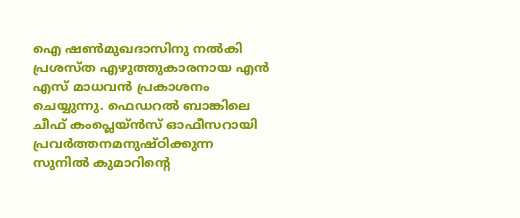ഐ ഷൺമുഖദാസിനു നൽകി പ്രശസ്ത എഴുത്തുകാരനായ എൻ എസ് മാധവൻ പ്രകാശനം ചെയ്യുന്നു. ഫെഡറൽ ബാങ്കിലെ ചീഫ് കംപ്ലെയ്ൻസ് ഓഫീസറായി പ്രവർത്തനമനുഷ്ഠിക്കുന്ന സുനിൽ കുമാറിന്റെ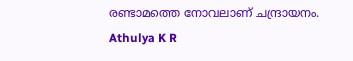രണ്ടാമത്തെ നോവലാണ് ചന്ദ്രായനം.
Athulya K R